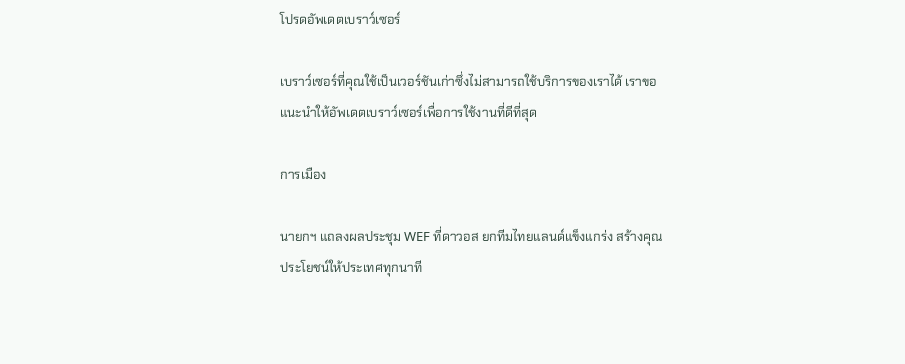โปรดอัพเดตเบราว์เซอร์

เบราว์เซอร์ที่คุณใช้เป็นเวอร์ชันเก่าซึ่งไม่สามารถใช้บริการของเราได้ เราขอแนะนำให้อัพเดตเบราว์เซอร์เพื่อการใช้งานที่ดีที่สุด

การเมือง

นายกฯ แถลงผลประชุม WEF ที่ดาวอส ยกทีมไทยแลนด์แข็งแกร่ง สร้างคุณประโยชน์ให้ประเทศทุกนาที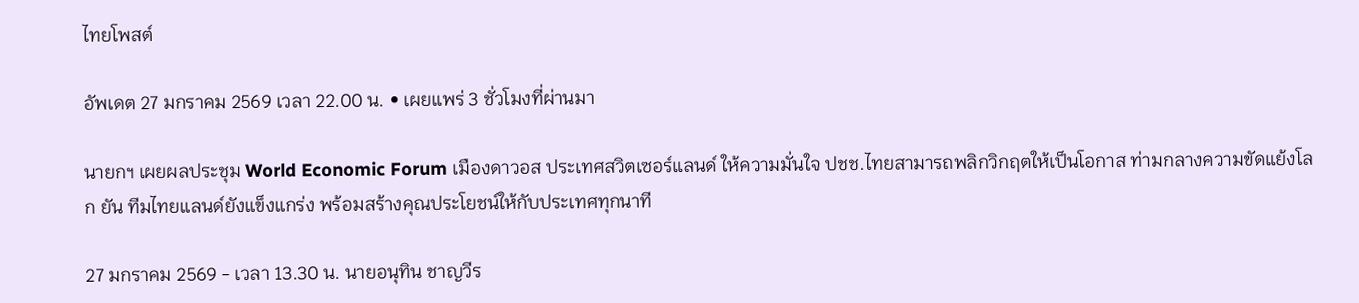ไทยโพสต์

อัพเดต 27 มกราคม 2569 เวลา 22.00 น. • เผยแพร่ 3 ชั่วโมงที่ผ่านมา

นายกฯ เผยผลประชุม World Economic Forum เมืองดาวอส ประเทศสวิตเซอร์แลนด์ ให้ความมั่นใจ ปชช.ไทยสามารถพลิกวิกฤตให้เป็นโอกาส ท่ามกลางความขัดแย้งโลก ยัน ทีมไทยแลนด์ยังแข็งแกร่ง พร้อมสร้างคุณประโยชน์ให้กับประเทศทุกนาที

27 มกราคม 2569 - เวลา 13.30 น. นายอนุทิน ชาญวีร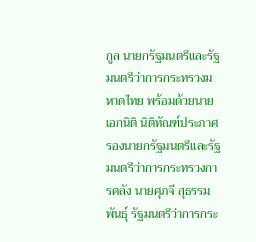กูล นายกรัฐมนตรีและรัฐมนตรีว่าการกระทรวงมหาดไทย พร้อมด้วยนายเอกนิติ นิติทัณฑ์ประภาศ รองนายกรัฐมนตรีและรัฐมนตรีว่าการกระทรวงการคลัง นายศุภจี สุธรรมพันธุ์ รัฐมนตรีว่าการกระ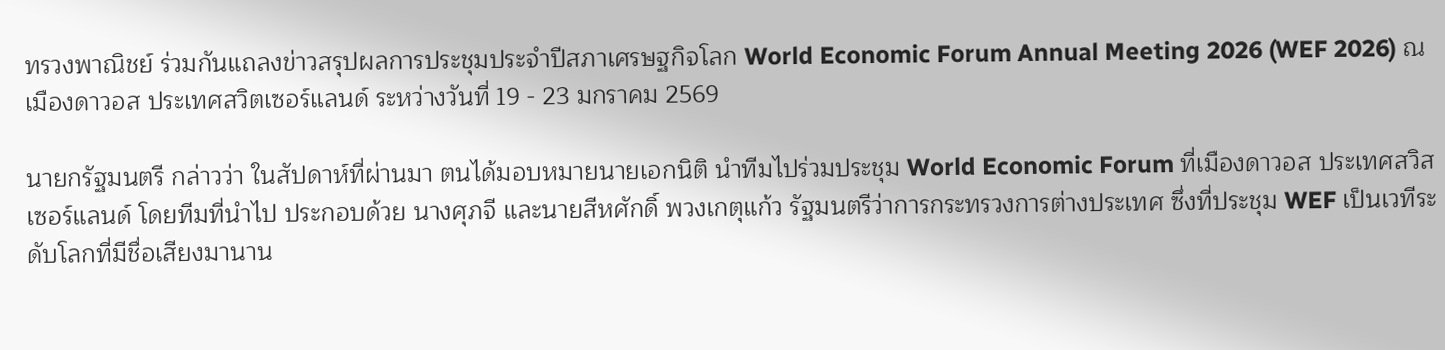ทรวงพาณิชย์ ร่วมกันแถลงข่าวสรุปผลการประชุมประจำปีสภาเศรษฐกิจโลก World Economic Forum Annual Meeting 2026 (WEF 2026) ณ เมืองดาวอส ประเทศสวิตเซอร์แลนด์ ระหว่างวันที่ 19 - 23 มกราคม 2569

นายกรัฐมนตรี กล่าวว่า ในสัปดาห์ที่ผ่านมา ตนได้มอบหมายนายเอกนิติ นำทีมไปร่วมประชุม World Economic Forum ที่เมืองดาวอส ประเทศสวิสเซอร์แลนด์ โดยทีมที่นำไป ประกอบด้วย นางศุภจี และนายสีหศักดิ์ พวงเกตุแก้ว รัฐมนตรีว่าการกระทรวงการต่างประเทศ ซึ่งที่ประชุม WEF เป็นเวทีระดับโลกที่มีชื่อเสียงมานาน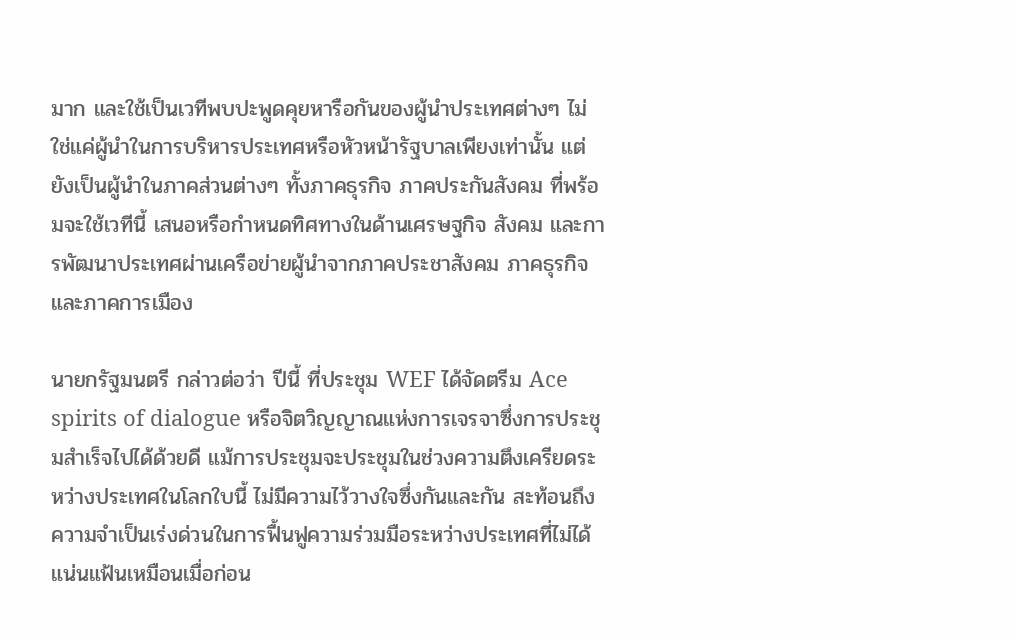มาก และใช้เป็นเวทีพบปะพูดคุยหารือกันของผู้นำประเทศต่างๆ ไม่ใช่แค่ผู้นำในการบริหารประเทศหรือหัวหน้ารัฐบาลเพียงเท่านั้น แต่ยังเป็นผู้นำในภาคส่วนต่างๆ ทั้งภาคธุรกิจ ภาคประกันสังคม ที่พร้อมจะใช้เวทีนี้ เสนอหรือกำหนดทิศทางในด้านเศรษฐกิจ สังคม และการพัฒนาประเทศผ่านเครือข่ายผู้นำจากภาคประชาสังคม ภาคธุรกิจ และภาคการเมือง

นายกรัฐมนตรี กล่าวต่อว่า ปีนี้ ที่ประชุม WEF ได้จัดตรีม Ace spirits of dialogue หรือจิตวิญญาณแห่งการเจรจาซึ่งการประชุมสำเร็จไปได้ด้วยดี แม้การประชุมจะประชุมในช่วงความตึงเครียดระหว่างประเทศในโลกใบนี้ ไม่มีความไว้วางใจซึ่งกันและกัน สะท้อนถึงความจำเป็นเร่งด่วนในการฟื้นฟูความร่วมมือระหว่างประเทศที่ไม่ได้แน่นแฟ้นเหมือนเมื่อก่อน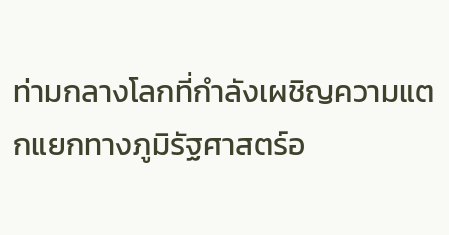ท่ามกลางโลกที่กำลังเผชิญความแตกแยกทางภูมิรัฐศาสตร์อ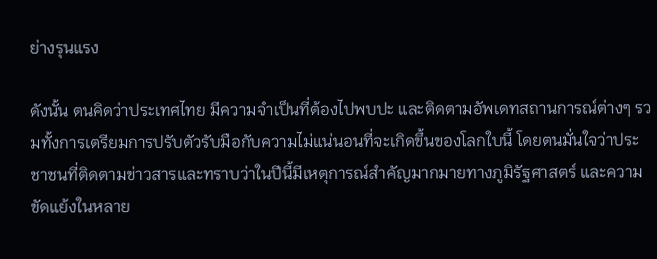ย่างรุนแรง

ดังนั้น ตนคิดว่าประเทศไทย มีความจำเป็นที่ต้องไปพบปะ และติดตามอัพเดทสถานการณ์ต่างๆ รวมทั้งการเตรียมการปรับตัวรับมือกับความไม่แน่นอนที่จะเกิดขึ้นของโลกใบนี้ โดยตนมั่นใจว่าประชาชนที่ติดตามข่าวสารและทราบว่าในปีนี้มีเหตุการณ์สำคัญมากมายทางภูมิรัฐศาสตร์ และความขัดแย้งในหลาย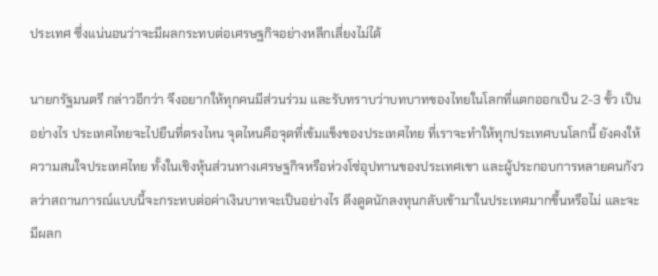ประเทศ ซึ่งแน่นอนว่าจะมีผลกระทบต่อเศรษฐกิจอย่างหลีกเลี่ยงไม่ได้

นายกรัฐมนตรี กล่าวอีกว่า จึงอยากให้ทุกคนมีส่วนร่วม และรับทราบว่าบทบาทของไทยในโลกที่แตกออกเป็น 2-3 ขั้ว เป็นอย่างไร ประเทศไทยจะไปยืนที่ตรงไหน จุดไหนคือจุดที่เข้มแข็งของประเทศไทย ที่เราจะทำให้ทุกประเทศบนโลกนี้ ยังคงให้ความสนใจประเทศไทย ทั้งในเชิงหุ้นส่วนทางเศรษฐกิจหรือห่วงโซ่อุปทานของประเทศเขา และผู้ประกอบการหลายคนกังวลว่าสถานการณ์แบบนี้จะกระทบต่อค่าเงินบาทจะเป็นอย่างไร ดึงดูดนักลงทุนกลับเข้ามาในประเทศมากขึ้นหรือไม่ และจะมีผลก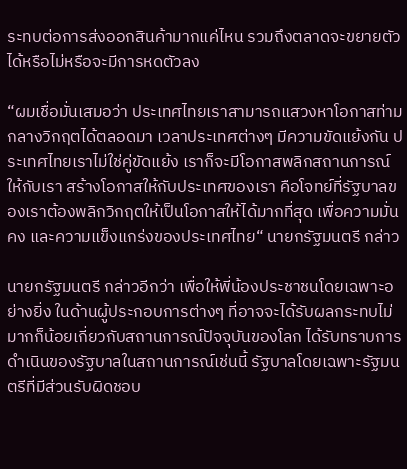ระทบต่อการส่งออกสินค้ามากแค่ไหน รวมถึงตลาดจะขยายตัวได้หรือไม่หรือจะมีการหดตัวลง

“ผมเชื่อมั่นเสมอว่า ประเทศไทยเราสามารถแสวงหาโอกาสท่ามกลางวิกฤตได้ตลอดมา เวลาประเทศต่างๆ มีความขัดแย้งกัน ประเทศไทยเราไม่ใช่คู่ขัดแย้ง เราก็จะมีโอกาสพลิกสถานการณ์ให้กับเรา สร้างโอกาสให้กับประเทศของเรา คือโจทย์ที่รัฐบาลของเราต้องพลิกวิกฤตให้เป็นโอกาสให้ได้มากที่สุด เพื่อความมั่นคง และความแข็งแกร่งของประเทศไทย“ นายกรัฐมนตรี กล่าว

นายกรัฐมนตรี กล่าวอีกว่า เพื่อให้พี่น้องประชาชนโดยเฉพาะอย่างยิ่ง ในด้านผู้ประกอบการต่างๆ ที่อาจจะได้รับผลกระทบไม่มากก็น้อยเกี่ยวกับสถานการณ์ปัจจุบันของโลก ได้รับทราบการดำเนินของรัฐบาลในสถานการณ์เช่นนี้ รัฐบาลโดยเฉพาะรัฐมนตรีที่มีส่วนรับผิดชอบ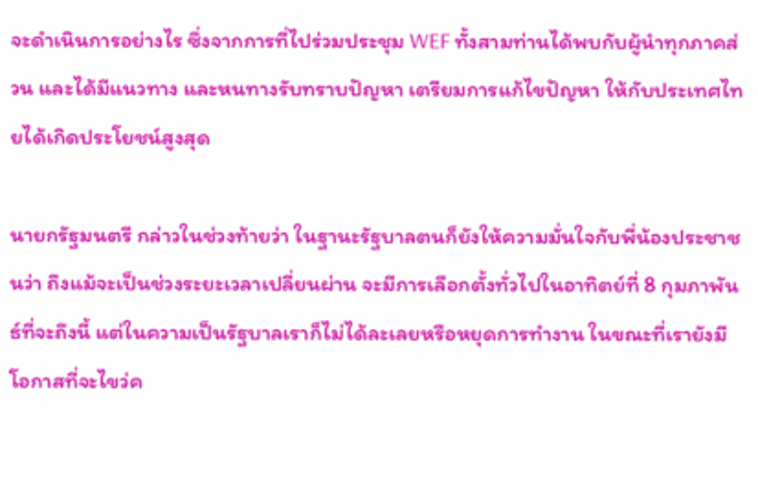จะดำเนินการอย่างไร ซึ่งจากการที่ไปร่วมประชุม WEF ทั้งสามท่านได้พบกับผู้นำทุกภาคส่วน และได้มีแนวทาง และหนทางรับทราบปัญหา เตรียมการแก้ไขปัญหา ให้กับประเทศไทยได้เกิดประโยชน์สูงสุด

นายกรัฐมนตรี กล่าวในช่วงท้ายว่า ในฐานะรัฐบาลตนก็ยังให้ความมั่นใจกับพี่น้องประชาชนว่า ถึงแม้จะเป็นช่วงระยะเวลาเปลี่ยนผ่าน จะมีการเลือกตั้งทั่วไปในอาทิตย์ที่ 8 กุมภาพันธ์ที่จะถึงนี้ แต่ในความเป็นรัฐบาลเราก็ไม่ได้ละเลยหรือหยุดการทำงาน ในขณะที่เรายังมีโอกาสที่จะไขว่ค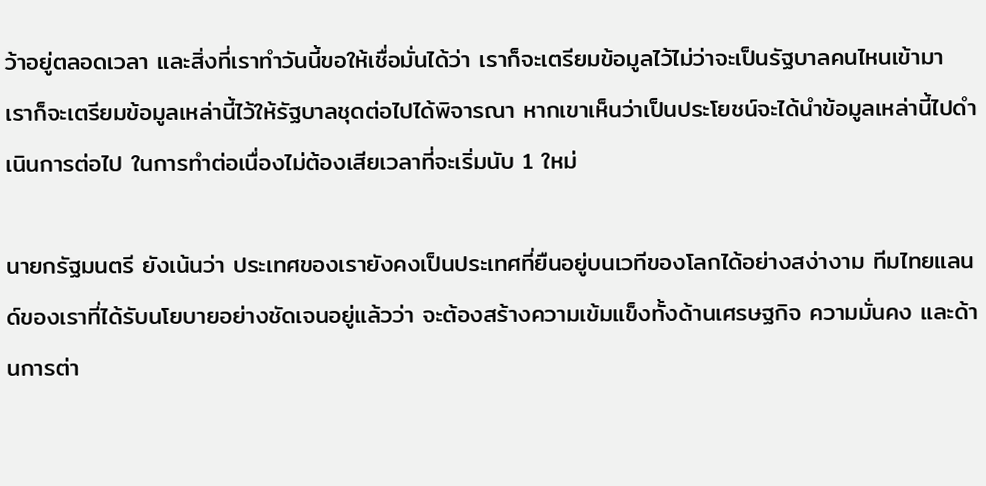ว้าอยู่ตลอดเวลา และสิ่งที่เราทำวันนี้ขอให้เชื่อมั่นได้ว่า เราก็จะเตรียมข้อมูลไว้ไม่ว่าจะเป็นรัฐบาลคนไหนเข้ามา เราก็จะเตรียมข้อมูลเหล่านี้ไว้ให้รัฐบาลชุดต่อไปได้พิจารณา หากเขาเห็นว่าเป็นประโยชน์จะได้นำข้อมูลเหล่านี้ไปดำเนินการต่อไป ในการทำต่อเนื่องไม่ต้องเสียเวลาที่จะเริ่มนับ 1 ใหม่

นายกรัฐมนตรี ยังเน้นว่า ประเทศของเรายังคงเป็นประเทศที่ยืนอยู่บนเวทีของโลกได้อย่างสง่างาม ทีมไทยแลนด์ของเราที่ได้รับนโยบายอย่างชัดเจนอยู่แล้วว่า จะต้องสร้างความเข้มแข็งทั้งด้านเศรษฐกิจ ความมั่นคง และด้านการต่า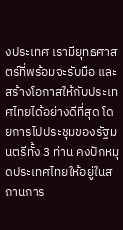งประเทศ เรามียุทธศาสตร์ที่พร้อมจะรับมือ และสร้างโอกาสให้กับประเทศไทยได้อย่างดีที่สุด โดยการไปประชุมของรัฐมนตรีทั้ง 3 ท่าน คงปักหมุดประเทศไทยให้อยู่ในสถานการ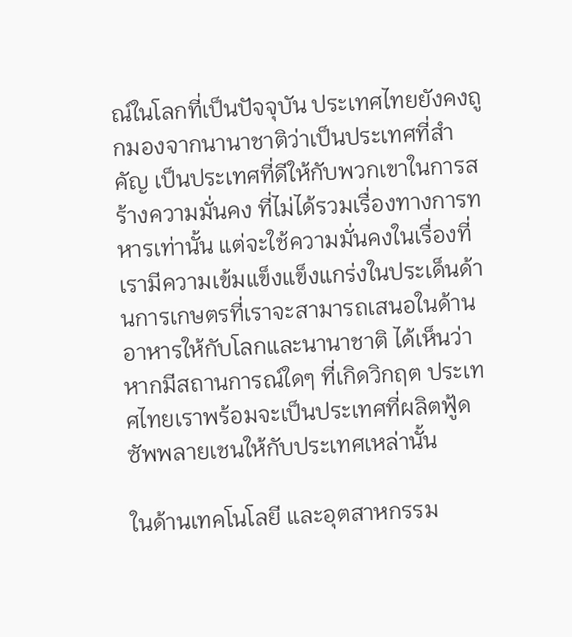ณ์ในโลกที่เป็นปัจจุบัน ประเทศไทยยังคงถูกมองจากนานาชาติว่าเป็นประเทศที่สำคัญ เป็นประเทศที่ดีให้กับพวกเขาในการสร้างความมั่นคง ที่ไม่ได้รวมเรื่องทางการทหารเท่านั้น แต่จะใช้ความมั่นคงในเรื่องที่เรามีความเข้มแข็งแข็งแกร่งในประเด็นด้านการเกษตรที่เราจะสามารถเสนอในด้านอาหารให้กับโลกและนานาชาติ ได้เห็นว่าหากมีสถานการณ์ใดๆ ที่เกิดวิกฤต ประเทศไทยเราพร้อมจะเป็นประเทศที่ผลิตฟู้ด ซัพพลายเชนให้กับประเทศเหล่านั้น

ในด้านเทคโนโลยี และอุตสาหกรรม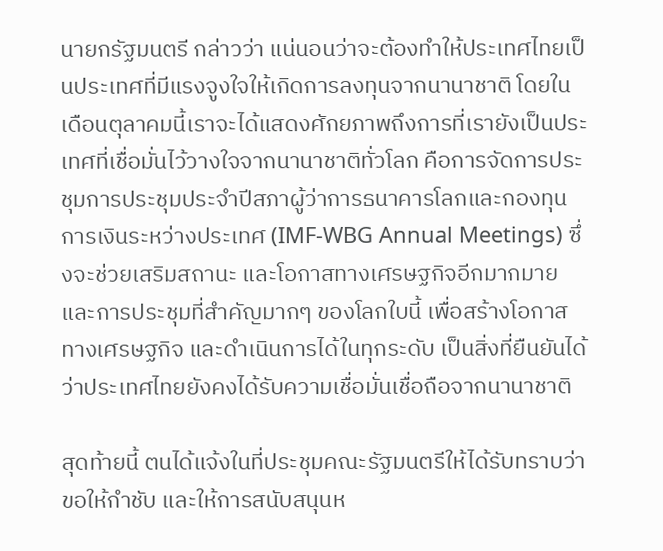นายกรัฐมนตรี กล่าวว่า แน่นอนว่าจะต้องทำให้ประเทศไทยเป็นประเทศที่มีแรงจูงใจให้เกิดการลงทุนจากนานาชาติ โดยในเดือนตุลาคมนี้เราจะได้แสดงศักยภาพถึงการที่เรายังเป็นประเทศที่เชื่อมั่นไว้วางใจจากนานาชาติทั่วโลก คือการจัดการประชุมการประชุมประจำปีสภาผู้ว่าการธนาคารโลกและกองทุนการเงินระหว่างประเทศ (IMF-WBG Annual Meetings) ซึ่งจะช่วยเสริมสถานะ และโอกาสทางเศรษฐกิจอีกมากมาย และการประชุมที่สำคัญมากๆ ของโลกใบนี้ เพื่อสร้างโอกาสทางเศรษฐกิจ และดำเนินการได้ในทุกระดับ เป็นสิ่งที่ยืนยันได้ว่าประเทศไทยยังคงได้รับความเชื่อมั่นเชื่อถือจากนานาชาติ

สุดท้ายนี้ ตนได้แจ้งในที่ประชุมคณะรัฐมนตรีให้ได้รับทราบว่า ขอให้กำชับ และให้การสนับสนุนห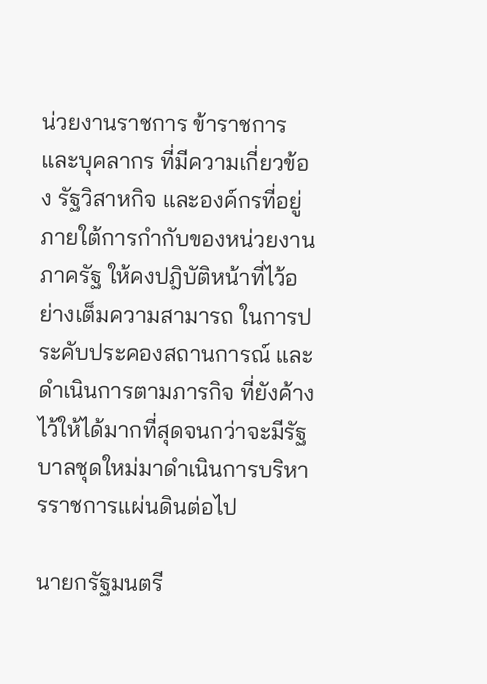น่วยงานราชการ ข้าราชการ และบุคลากร ที่มีความเกี่ยวข้อง รัฐวิสาหกิจ และองค์กรที่อยู่ภายใต้การกำกับของหน่วยงานภาครัฐ ให้คงปฎิบัติหน้าที่ไว้อย่างเต็มความสามารถ ในการประคับประคองสถานการณ์ และดำเนินการตามภารกิจ ที่ยังค้างไว้ให้ได้มากที่สุดจนกว่าจะมีรัฐบาลชุดใหม่มาดำเนินการบริหารราชการแผ่นดินต่อไป

นายกรัฐมนตรี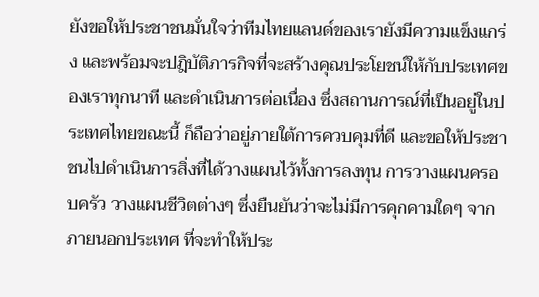ยังขอให้ประชาชนมั่นใจว่าทีมไทยแลนด์ของเรายังมีความแข็งแกร่ง และพร้อมจะปฎิบัติภารกิจที่จะสร้างคุณประโยชน์ให้กับประเทศของเราทุกนาที และดำเนินการต่อเนื่อง ซึ่งสถานการณ์ที่เป็นอยู่ในประเทศไทยขณะนี้ ก็ถือว่าอยู่ภายใต้การควบคุมที่ดี และขอให้ประชาชนไปดำเนินการสิ่งที่ได้วางแผนไว้ทั้งการลงทุน การวางแผนครอบครัว วางแผนชีวิตต่างๆ ซึ่งยืนยันว่าจะไม่มีการคุกคามใดๆ จากภายนอกประเทศ ที่จะทำให้ประ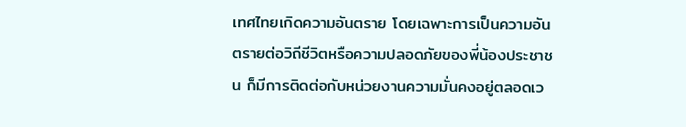เทศไทยเกิดความอันตราย โดยเฉพาะการเป็นความอันตรายต่อวิถีชีวิตหรือความปลอดภัยของพี่น้องประชาชน ก็มีการติดต่อกับหน่วยงานความมั่นคงอยู่ตลอดเว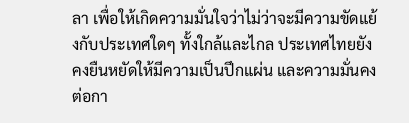ลา เพื่อให้เกิดความมั่นใจว่าไม่ว่าจะมีความขัดแย้งกับประเทศใดๆ ทั้งใกล้และไกล ประเทศไทยยังคงยืนหยัดให้มีความเป็นปึกแผ่น และความมั่นคงต่อกา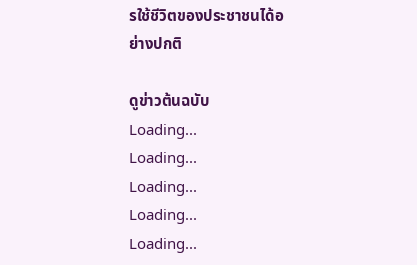รใช้ชีวิตของประชาชนได้อย่างปกติ

ดูข่าวต้นฉบับ
Loading...
Loading...
Loading...
Loading...
Loading...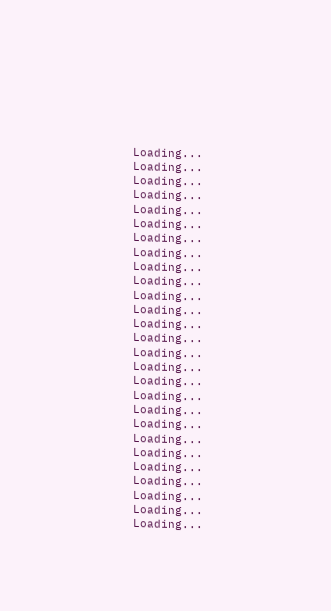Loading...
Loading...
Loading...
Loading...
Loading...
Loading...
Loading...
Loading...
Loading...
Loading...
Loading...
Loading...
Loading...
Loading...
Loading...
Loading...
Loading...
Loading...
Loading...
Loading...
Loading...
Loading...
Loading...
Loading...
Loading...
Loading...
Loading...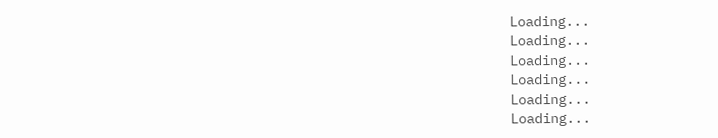Loading...
Loading...
Loading...
Loading...
Loading...
Loading...